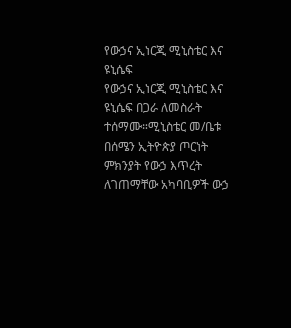የውኃና ኢነርጂ ሚኒስቴር እና ዩኒሴፍ
የውኃና ኢነርጂ ሚኒስቴር እና ዩኒሴፍ በጋራ ለመስራት ተሰማሙ።ሚኒስቴር መ/ቤቱ በሰሜን ኢትዮጵያ ጦርነት ምክንያት የውኃ እጥረት ለገጠማቸው አካባቢዎች ውኃ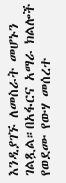እንዲያገኙ ለመስራት መሆኑን ገልጿል።በአፋርና አማራ ክልሎች የወደሙ የውሃ መሰረተ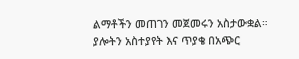ልማቶችን መጠገን መጀመሩን አስታውቋል።
ያሎትን አስተያየት እና ጥያቄ በአጭር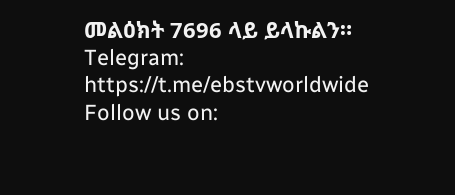መልዕክት 7696 ላይ ይላኩልን።
Telegram: https://t.me/ebstvworldwide
Follow us on: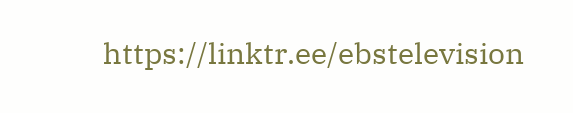https://linktr.ee/ebstelevision